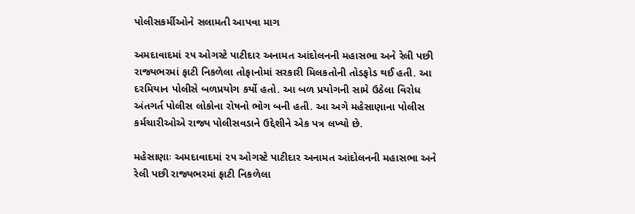પોલીસકર્મીઓને સલામતી આપવા માગ

અમદાવાદમાં ૨૫ ઓગસ્ટે પાટીદાર અનામત આંદોલનની મહાસભા અને રેલી પછી રાજ્યભરમાં ફાટી નિકળેલા તોફાનોમાં સરકારી મિલકતોની તોડફોડ થઈ હતી. આ દરમિયાન પોલીસે બળપ્રયોગ કર્યો હતો. આ બળ પ્રયોગની સામે ઉઠેલા વિરોધ અંતગર્ત પોલીસ લોકોના રોષનો ભોગ બની હતી. આ અગે મહેસાણાના પોલીસ કર્મચારીઓએ રાજ્ય પોલીસવડાને ઉદ્દેશીને એક પત્ર લખ્યો છે.

મહેસાણાઃ અમદાવાદમાં ૨૫ ઓગસ્ટે પાટીદાર અનામત આંદોલનની મહાસભા અને રેલી પછી રાજ્યભરમાં ફાટી નિકળેલા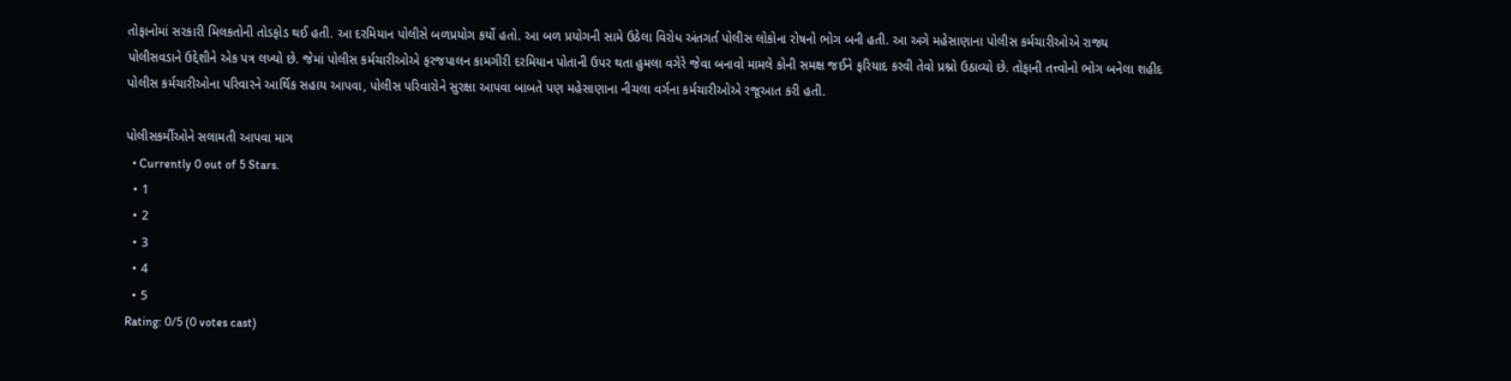તોફાનોમાં સરકારી મિલકતોની તોડફોડ થઈ હતી. આ દરમિયાન પોલીસે બળપ્રયોગ કર્યો હતો. આ બળ પ્રયોગની સામે ઉઠેલા વિરોધ અંતગર્ત પોલીસ લોકોના રોષનો ભોગ બની હતી. આ અગે મહેસાણાના પોલીસ કર્મચારીઓએ રાજ્ય પોલીસવડાને ઉદ્દેશીને એક પત્ર લખ્યો છે. જેમાં પોલીસ કર્મચારીઓએ ફરજપાલન કામગીરી દરમિયાન પોતાની ઉપર થતા હુમલા વગેરે જેવા બનાવો મામલે કોની સમક્ષ જઈને ફરિયાદ કરવી તેવો પ્રશ્નો ઉઠાવ્યો છે. તોફાની તત્ત્વોનો ભોગ બનેલા શહીદ પોલીસ કર્મચારીઓના પરિવારને આર્થિક સહાય આપવા, પોલીસ પરિવારોને સુરક્ષા આપવા બાબતે પણ મહેસાણાના નીચલા વર્ગના કર્મચારીઓએ રજૂઆત કરી હતી.

પોલીસકર્મીઓને સલામતી આપવા માગ
  • Currently 0 out of 5 Stars.
  • 1
  • 2
  • 3
  • 4
  • 5
Rating: 0/5 (0 votes cast)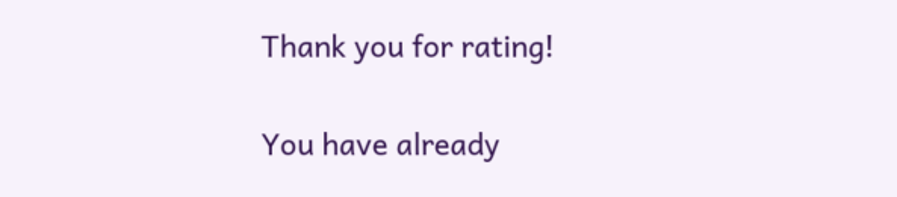Thank you for rating!

You have already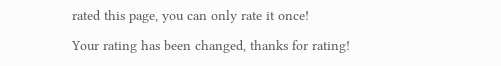rated this page, you can only rate it once!

Your rating has been changed, thanks for rating!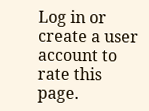Log in or create a user account to rate this page.